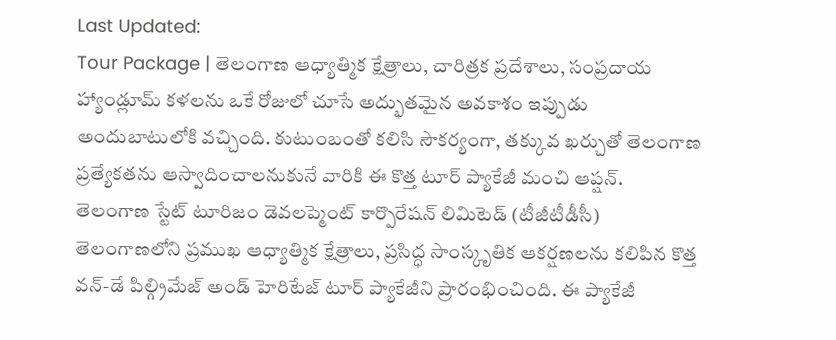Last Updated:
Tour Package | తెలంగాణ ఆధ్యాత్మిక క్షేత్రాలు, చారిత్రక ప్రదేశాలు, సంప్రదాయ హ్యాండ్లూమ్ కళలను ఒకే రోజులో చూసే అద్భుతమైన అవకాశం ఇప్పుడు అందుబాటులోకి వచ్చింది. కుటుంబంతో కలిసి సౌకర్యంగా, తక్కువ ఖర్చుతో తెలంగాణ ప్రత్యేకతను ఆస్వాదించాలనుకునే వారికి ఈ కొత్త టూర్ ప్యాకేజీ మంచి ఆప్షన్.
తెలంగాణ స్టేట్ టూరిజం డెవలప్మెంట్ కార్పొరేషన్ లిమిటెడ్ (టీజీటీడీసీ) తెలంగాణలోని ప్రముఖ ఆధ్యాత్మిక క్షేత్రాలు, ప్రసిద్ధ సాంస్కృతిక ఆకర్షణలను కలిపిన కొత్త వన్-డే పిల్గ్రిమేజ్ అండ్ హెరిటేజ్ టూర్ ప్యాకేజీని ప్రారంభించింది. ఈ ప్యాకేజీ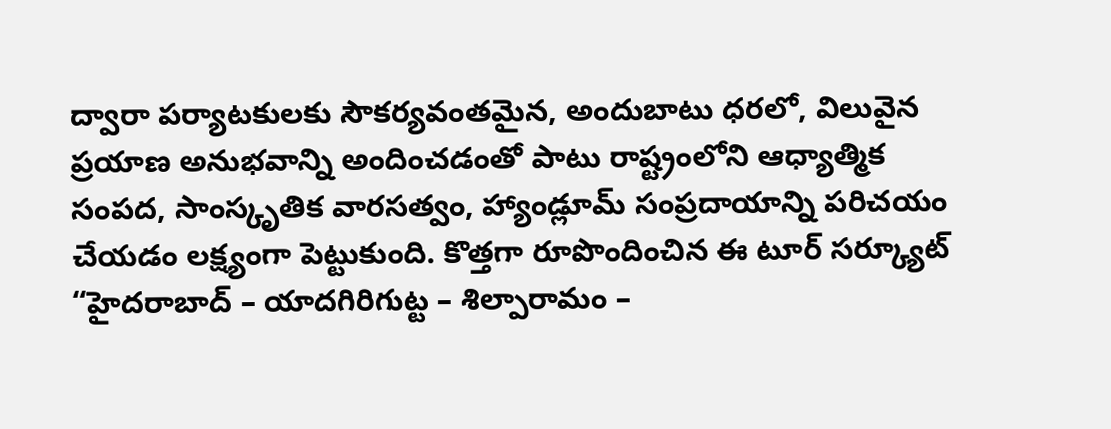ద్వారా పర్యాటకులకు సౌకర్యవంతమైన, అందుబాటు ధరలో, విలువైన ప్రయాణ అనుభవాన్ని అందించడంతో పాటు రాష్ట్రంలోని ఆధ్యాత్మిక సంపద, సాంస్కృతిక వారసత్వం, హ్యాండ్లూమ్ సంప్రదాయాన్ని పరిచయం చేయడం లక్ష్యంగా పెట్టుకుంది. కొత్తగా రూపొందించిన ఈ టూర్ సర్క్యూట్ “హైదరాబాద్ – యాదగిరిగుట్ట – శిల్పారామం –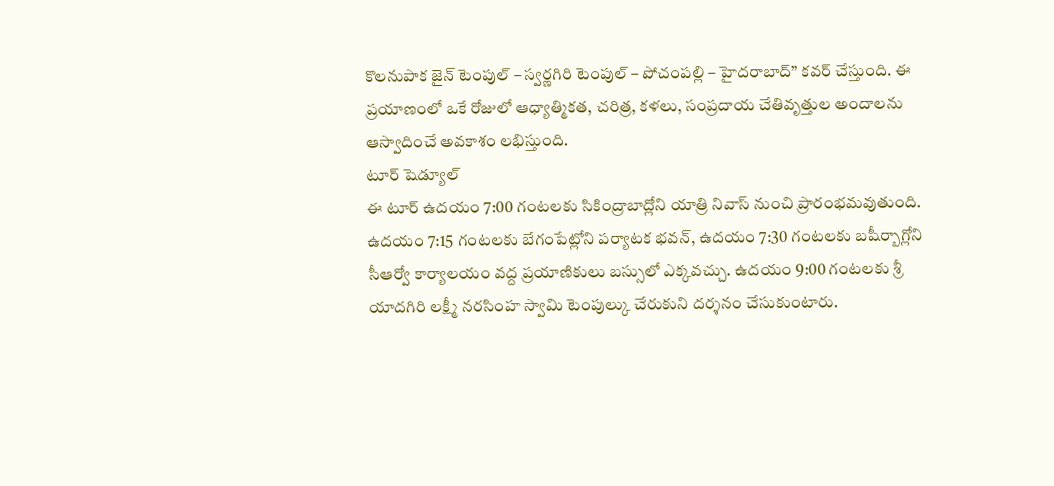కొలనుపాక జైన్ టెంపుల్ – స్వర్ణగిరి టెంపుల్ – పోచంపల్లి – హైదరాబాద్” కవర్ చేస్తుంది. ఈ ప్రయాణంలో ఒకే రోజులో ఆధ్యాత్మికత, చరిత్ర, కళలు, సంప్రదాయ చేతివృత్తుల అందాలను ఆస్వాదించే అవకాశం లభిస్తుంది.
టూర్ షెడ్యూల్
ఈ టూర్ ఉదయం 7:00 గంటలకు సికింద్రాబాద్లోని యాత్రి నివాస్ నుంచి ప్రారంభమవుతుంది. ఉదయం 7:15 గంటలకు బేగంపేట్లోని పర్యాటక భవన్, ఉదయం 7:30 గంటలకు బషీర్బాగ్లోని సీఆర్వో కార్యాలయం వద్ద ప్రయాణికులు బస్సులో ఎక్కవచ్చు. ఉదయం 9:00 గంటలకు శ్రీ యాదగిరి లక్ష్మీ నరసింహ స్వామి టెంపుల్కు చేరుకుని దర్శనం చేసుకుంటారు.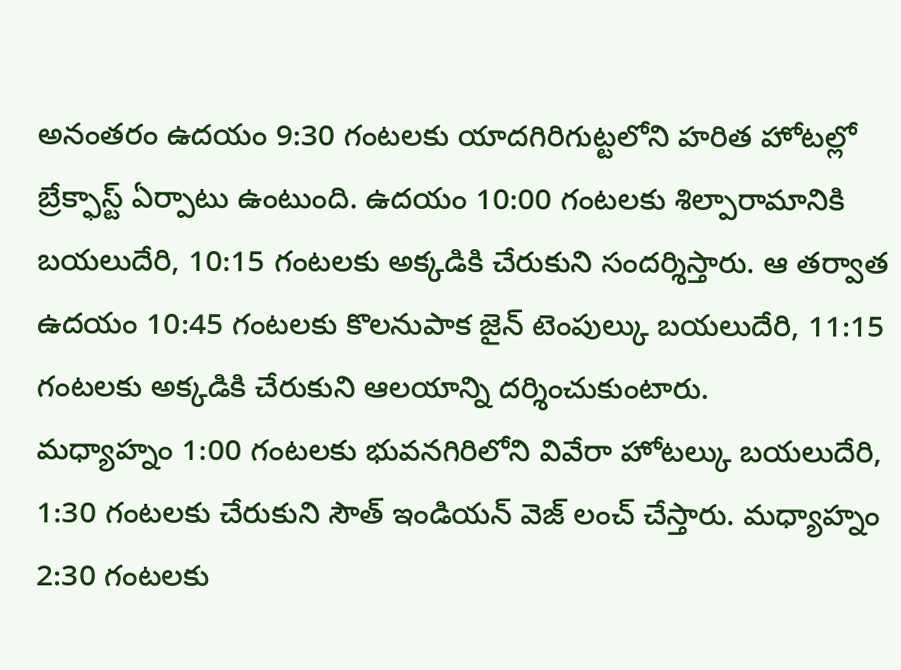అనంతరం ఉదయం 9:30 గంటలకు యాదగిరిగుట్టలోని హరిత హోటల్లో బ్రేక్ఫాస్ట్ ఏర్పాటు ఉంటుంది. ఉదయం 10:00 గంటలకు శిల్పారామానికి బయలుదేరి, 10:15 గంటలకు అక్కడికి చేరుకుని సందర్శిస్తారు. ఆ తర్వాత ఉదయం 10:45 గంటలకు కొలనుపాక జైన్ టెంపుల్కు బయలుదేరి, 11:15 గంటలకు అక్కడికి చేరుకుని ఆలయాన్ని దర్శించుకుంటారు.
మధ్యాహ్నం 1:00 గంటలకు భువనగిరిలోని వివేరా హోటల్కు బయలుదేరి, 1:30 గంటలకు చేరుకుని సౌత్ ఇండియన్ వెజ్ లంచ్ చేస్తారు. మధ్యాహ్నం 2:30 గంటలకు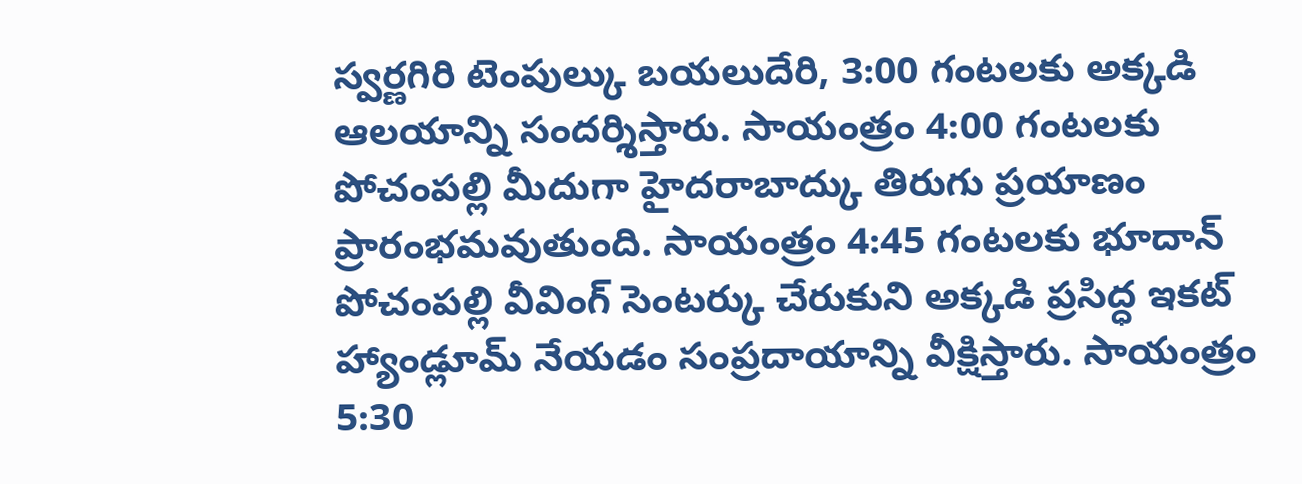స్వర్ణగిరి టెంపుల్కు బయలుదేరి, 3:00 గంటలకు అక్కడి ఆలయాన్ని సందర్శిస్తారు. సాయంత్రం 4:00 గంటలకు పోచంపల్లి మీదుగా హైదరాబాద్కు తిరుగు ప్రయాణం ప్రారంభమవుతుంది. సాయంత్రం 4:45 గంటలకు భూదాన్ పోచంపల్లి వీవింగ్ సెంటర్కు చేరుకుని అక్కడి ప్రసిద్ధ ఇకట్ హ్యాండ్లూమ్ నేయడం సంప్రదాయాన్ని వీక్షిస్తారు. సాయంత్రం 5:30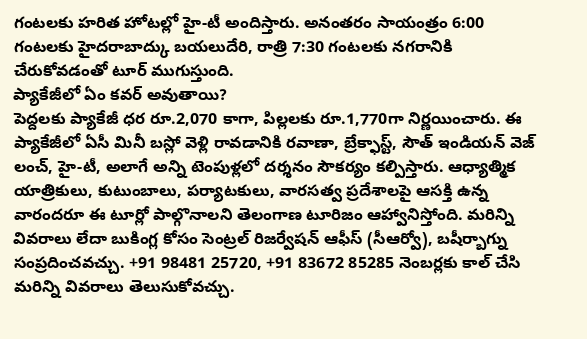గంటలకు హరిత హోటల్లో హై-టీ అందిస్తారు. అనంతరం సాయంత్రం 6:00 గంటలకు హైదరాబాద్కు బయలుదేరి, రాత్రి 7:30 గంటలకు నగరానికి చేరుకోవడంతో టూర్ ముగుస్తుంది.
ప్యాకేజీలో ఏం కవర్ అవుతాయి?
పెద్దలకు ప్యాకేజీ ధర రూ.2,070 కాగా, పిల్లలకు రూ.1,770గా నిర్ణయించారు. ఈ ప్యాకేజీలో ఏసీ మినీ బస్లో వెళ్లి రావడానికి రవాణా, బ్రేక్ఫాస్ట్, సౌత్ ఇండియన్ వెజ్ లంచ్, హై-టీ, అలాగే అన్ని టెంపుళ్లలో దర్శనం సౌకర్యం కల్పిస్తారు. ఆధ్యాత్మిక యాత్రికులు, కుటుంబాలు, పర్యాటకులు, వారసత్వ ప్రదేశాలపై ఆసక్తి ఉన్న వారందరూ ఈ టూర్లో పాల్గొనాలని తెలంగాణ టూరిజం ఆహ్వానిస్తోంది. మరిన్ని వివరాలు లేదా బుకింగ్ల కోసం సెంట్రల్ రిజర్వేషన్ ఆఫీస్ (సీఆర్వో), బషీర్బాగ్ను సంప్రదించవచ్చు. +91 98481 25720, +91 83672 85285 నెంబర్లకు కాల్ చేసి మరిన్ని వివరాలు తెలుసుకోవచ్చు.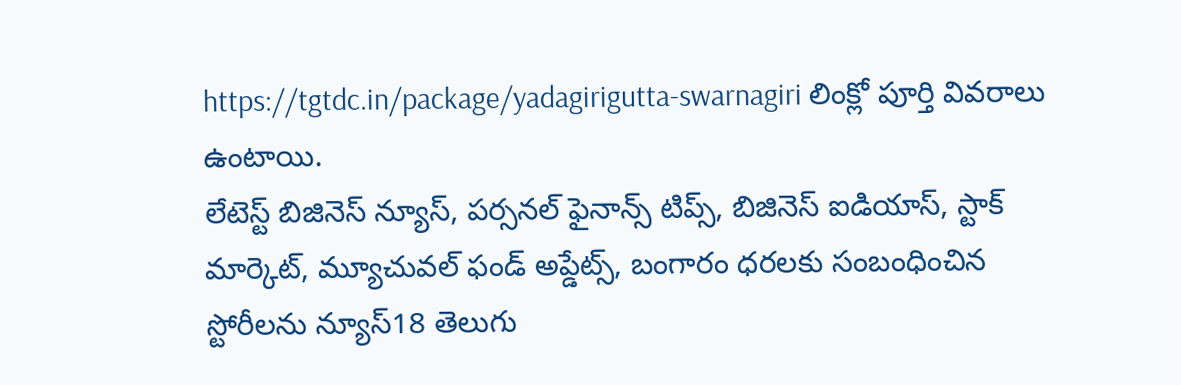https://tgtdc.in/package/yadagirigutta-swarnagiri లింక్లో పూర్తి వివరాలు ఉంటాయి.
లేటెస్ట్ బిజినెస్ న్యూస్, పర్సనల్ ఫైనాన్స్ టిప్స్, బిజినెస్ ఐడియాస్, స్టాక్ మార్కెట్, మ్యూచువల్ ఫండ్ అప్డేట్స్, బంగారం ధరలకు సంబంధించిన స్టోరీలను న్యూస్18 తెలుగు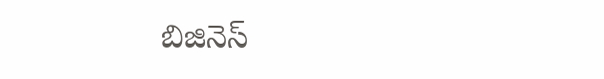బిజినెస్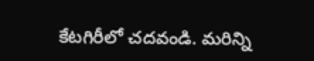కేటగిరీలో చదవండి. మరిన్ని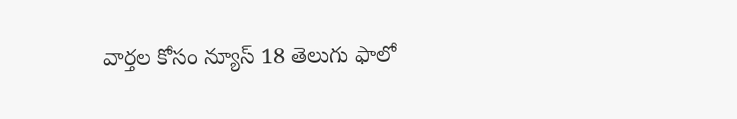వార్తల కోసం న్యూస్ 18 తెలుగు ఫాలో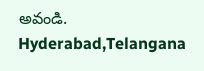అవండి.
Hyderabad,Telangana